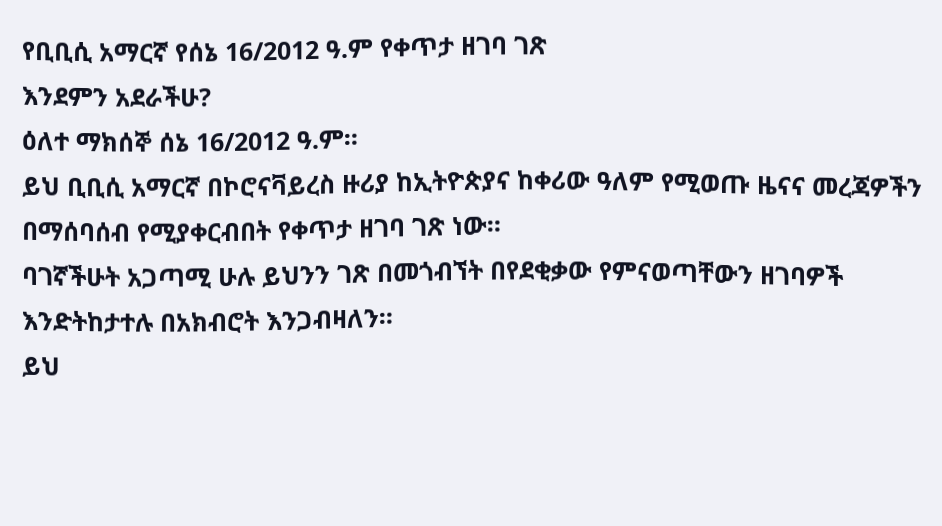የቢቢሲ አማርኛ የሰኔ 16/2012 ዓ.ም የቀጥታ ዘገባ ገጽ
እንደምን አደራችሁ?
ዕለተ ማክሰኞ ሰኔ 16/2012 ዓ.ም።
ይህ ቢቢሲ አማርኛ በኮሮናቫይረስ ዙሪያ ከኢትዮጵያና ከቀሪው ዓለም የሚወጡ ዜናና መረጃዎችን በማሰባሰብ የሚያቀርብበት የቀጥታ ዘገባ ገጽ ነው።
ባገኛችሁት አጋጣሚ ሁሉ ይህንን ገጽ በመጎብኘት በየደቂቃው የምናወጣቸውን ዘገባዎች እንድትከታተሉ በአክብሮት እንጋብዛለን።
ይህ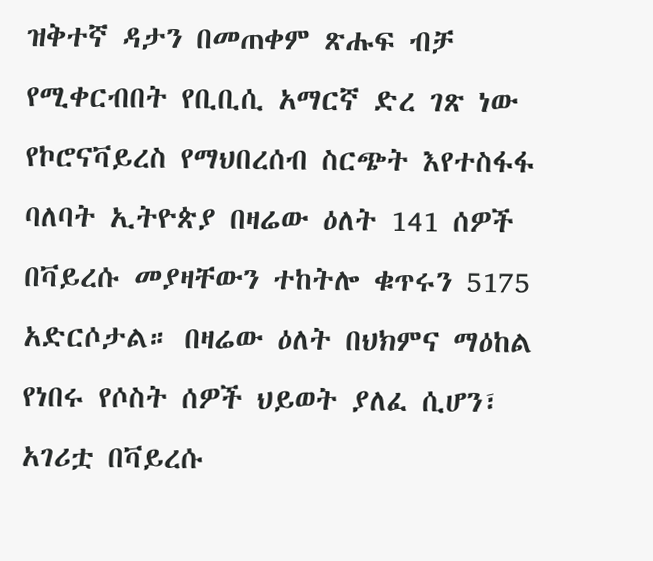ዝቅተኛ ዳታን በመጠቀም ጽሑፍ ብቻ የሚቀርብበት የቢቢሲ አማርኛ ድረ ገጽ ነው
የኮሮናቫይረስ የማህበረሰብ ስርጭት እየተስፋፋ ባለባት ኢትዮጵያ በዛሬው ዕለት 141 ሰዎች በቫይረሱ መያዛቸውን ተከትሎ ቁጥሩን 5175 አድርሶታል። በዛሬው ዕለት በህክምና ማዕከል የነበሩ የሶስት ሰዎች ህይወት ያለፈ ሲሆን፣ አገሪቷ በቫይረሱ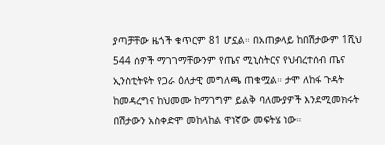ያጣቻቸው ዜጎች ቁጥርም 81 ሆኗል። በአጠቃላይ ከበሽታውም 1ሺህ 544 ሰዎች ማገገማቸውንም የጤና ሚኒስትርና የህብረተሰብ ጤና ኢንስቲትዩት የጋራ ዕለታዊ መግለጫ ጠቁሟል። ታሞ ለከፋ ጉዳት ከመዳረግና ከህመሙ ከማገግም ይልቅ ባለሙያዎች እንደሚመክሩት በሽታውን አስቀድሞ መከላከል ዋነኛው መፍትሄ ነው።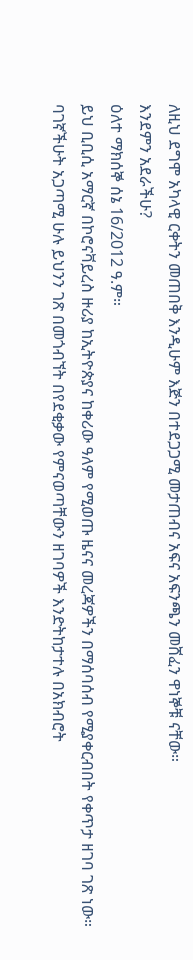ለዚህ ደግሞ አካላዊ ርቀትን መጠበቅ እንዲሁም እጅን በተደጋጋሚ መታጠብና አፍና አፍንጫን መሸፈን ዋነኞቹ ናቸው።
እንደምን አደራችሁ?
ዕለተ ማክሰኞ ሰኔ 16/2012 ዓ.ም።
ይህ ቢቢሲ አማርኛ በኮሮናቫይረስ ዙሪያ ከኢትዮጵያና ከቀሪው ዓለም የሚወጡ ዜናና መረጃዎችን በማሰባሰብ የሚያቀርብበት የቀጥታ ዘገባ ገጽ ነው።
ባገኛችሁት አጋጣሚ ሁሉ ይህንን ገጽ በመጎብኘት በየደቂቃው የምናወጣቸውን ዘገባዎች እንድትከታተሉ በአክብሮት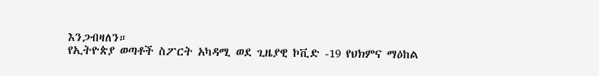እንጋብዛለን።
የኢትዮጵያ ወጣቶች ስፖርት አካዳሚ ወደ ጊዜያዊ ኮቪድ -19 የህክምና ማዕከል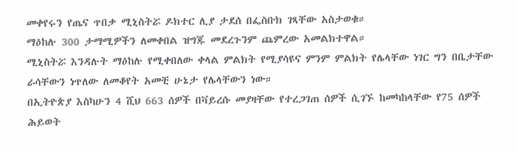መቀየሩን የጤና ጥበቃ ሚኒስትሯ ዶክተር ሊያ ታደሰ በፌስቡክ ገጻቸው አስታወቁ።
ማዕከሉ 300 ታማሚዎችን ለመቀበል ዝግጁ መደረጉንም ጨምረው አመልክተዋል።
ሚኒስትሯ እንዳሉት ማዕከሉ የሚቀበለው ቀላል ምልክት የሚያሳዩና ምንም ምልክት የሌላቸው ነገር ግን በቤታቸው ራሳቸውን ነጥለው ለመቆየት አመቺ ሁኔታ የሌላቸውን ነው።
በኢትዮጵያ እስካሁን 4 ሺህ 663 ሰዎች በቫይረሱ መያዛቸው የተረጋገጠ ሰዎች ሲገኙ ከመካከላቸው የ75 ሰዎች ሕይወት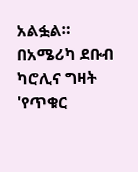አልፏል።
በአሜሪካ ደቡብ ካሮሊና ግዛት 'የጥቁር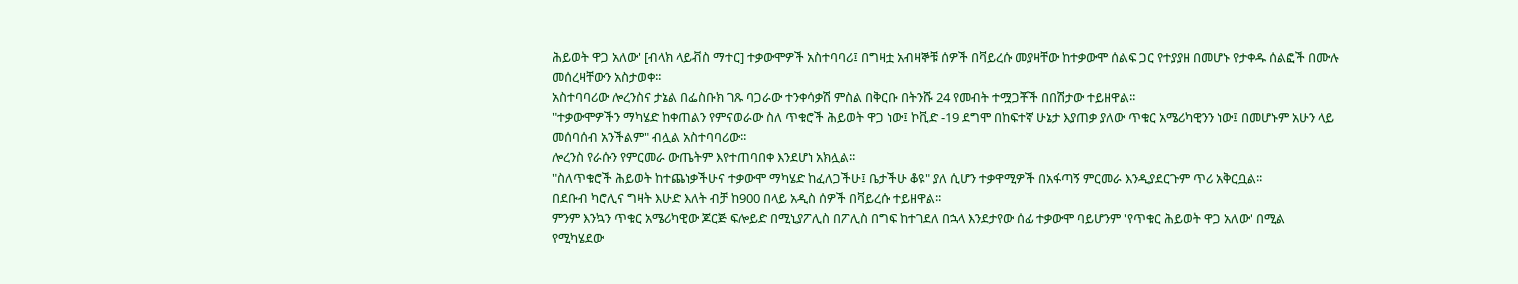ሕይወት ዋጋ አለው' [ብላክ ላይቭስ ማተር] ተቃውሞዎች አስተባባሪ፤ በግዛቷ አብዛኞቹ ሰዎች በቫይረሱ መያዛቸው ከተቃውሞ ሰልፍ ጋር የተያያዘ በመሆኑ የታቀዱ ሰልፎች በሙሉ መሰረዛቸውን አስታወቀ፡፡
አስተባባሪው ሎረንስና ታኔል በፌስቡክ ገጹ ባጋራው ተንቀሳቃሽ ምስል በቅርቡ በትንሹ 24 የመብት ተሟጋቾች በበሽታው ተይዘዋል፡፡
"ተቃውሞዎችን ማካሄድ ከቀጠልን የምናወራው ስለ ጥቁሮች ሕይወት ዋጋ ነው፤ ኮቪድ -19 ደግሞ በከፍተኛ ሁኔታ እያጠቃ ያለው ጥቁር አሜሪካዊንን ነው፤ በመሆኑም አሁን ላይ መሰባሰብ አንችልም" ብሏል አስተባባሪው፡፡
ሎረንስ የራሱን የምርመራ ውጤትም እየተጠባበቀ እንደሆነ አክሏል፡፡
"ስለጥቁሮች ሕይወት ከተጨነቃችሁና ተቃውሞ ማካሄድ ከፈለጋችሁ፤ ቤታችሁ ቆዩ" ያለ ሲሆን ተቃዋሚዎች በአፋጣኝ ምርመራ እንዲያደርጉም ጥሪ አቅርቧል፡፡
በደቡብ ካሮሊና ግዛት እሁድ እለት ብቻ ከ900 በላይ አዲስ ሰዎች በቫይረሱ ተይዘዋል፡፡
ምንም እንኳን ጥቁር አሜሪካዊው ጆርጅ ፍሎይድ በሚኒያፖሊስ በፖሊስ በግፍ ከተገደለ በኋላ እንደታየው ሰፊ ተቃውሞ ባይሆንም 'የጥቁር ሕይወት ዋጋ አለው' በሚል የሚካሄደው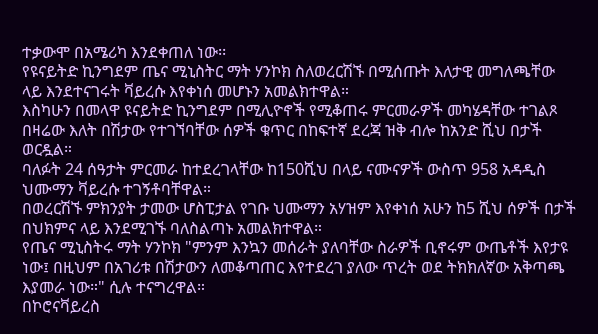ተቃውሞ በአሜሪካ እንደቀጠለ ነው፡፡
የዩናይትድ ኪንግደም ጤና ሚኒስትር ማት ሃንኮክ ስለወረርሽኙ በሚሰጡት እለታዊ መግለጫቸው ላይ እንደተናገሩት ቫይረሱ እየቀነሰ መሆኑን አመልክተዋል።
እስካሁን በመላዋ ዩናይትድ ኪንግደም በሚሊዮኖች የሚቆጠሩ ምርመራዎች መካሄዳቸው ተገልጾ በዛሬው እለት በሽታው የተገኘባቸው ሰዎች ቁጥር በከፍተኛ ደረጃ ዝቅ ብሎ ከአንድ ሺህ በታች ወርዷል።
ባለፉት 24 ሰዓታት ምርመራ ከተደረገላቸው ከ150ሺህ በላይ ናሙናዎች ውስጥ 958 አዳዲስ ህሙማን ቫይረሱ ተገኝቶባቸዋል።
በወረርሽኙ ምክንያት ታመው ሆስፒታል የገቡ ህሙማን አሃዝም እየቀነሰ አሁን ከ5 ሺህ ሰዎች በታች በህክምና ላይ እንደሚገኙ ባለስልጣኑ አመልክተዋል።
የጤና ሚኒስትሩ ማት ሃንኮክ "ምንም እንኳን መሰራት ያለባቸው ስራዎች ቢኖሩም ውጤቶች እየታዩ ነው፤ በዚህም በአገሪቱ በሽታውን ለመቆጣጠር እየተደረገ ያለው ጥረት ወደ ትክክለኛው አቅጣጫ እያመራ ነው።" ሲሉ ተናግረዋል።
በኮሮናቫይረስ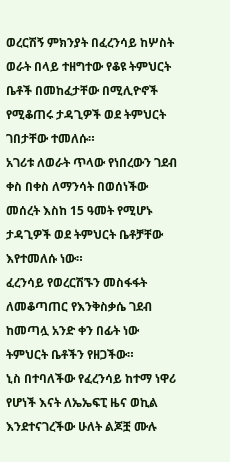ወረርሽኝ ምክንያት በፈረንሳይ ከሦስት ወራት በላይ ተዘግተው የቆዩ ትምህርት ቤቶች በመከፈታቸው በሚሊዮኖች የሚቆጠሩ ታዳጊዎች ወደ ትምህርት ገበታቸው ተመለሱ።
አገሪቱ ለወራት ጥላው የነበረውን ገደብ ቀስ በቀስ ለማንሳት በወሰነችው መሰረት እስከ 15 ዓመት የሚሆኑ ታዳጊዎች ወደ ትምህርት ቤቶቻቸው እየተመለሱ ነው።
ፈረንሳይ የወረርሽኙን መስፋፋት ለመቆጣጠር የእንቅስቃሴ ገደብ ከመጣሏ አንድ ቀን በፊት ነው ትምህርት ቤቶችን የዘጋችው።
ኒስ በተባለችው የፈረንሳይ ከተማ ነዋሪ የሆነች እናት ለኤኤፍፒ ዜና ወኪል እንደተናገረችው ሁለት ልጆቿ ሙሉ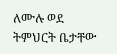ለሙሉ ወደ ትምህርት ቤታቸው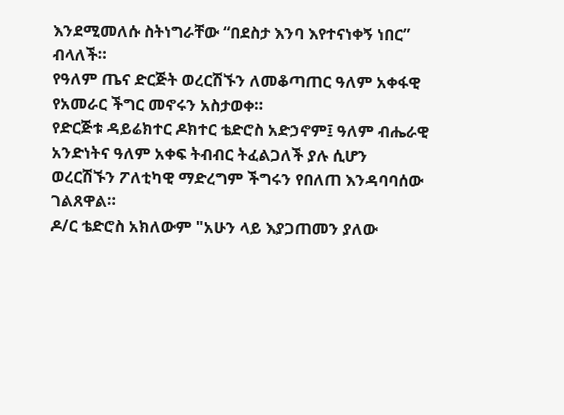እንደሚመለሱ ስትነግራቸው “በደስታ እንባ እየተናነቀኝ ነበር” ብላለች።
የዓለም ጤና ድርጅት ወረርሽኙን ለመቆጣጠር ዓለም አቀፋዊ የአመራር ችግር መኖሩን አስታወቀ።
የድርጅቱ ዳይሬክተር ዶክተር ቴድሮስ አድኃኖም፤ ዓለም ብሔራዊ አንድነትና ዓለም አቀፍ ትብብር ትፈልጋለች ያሉ ሲሆን ወረርሽኙን ፖለቲካዊ ማድረግም ችግሩን የበለጠ እንዳባባሰው ገልጸዋል።
ዶ/ር ቴድሮስ አክለውም "አሁን ላይ እያጋጠመን ያለው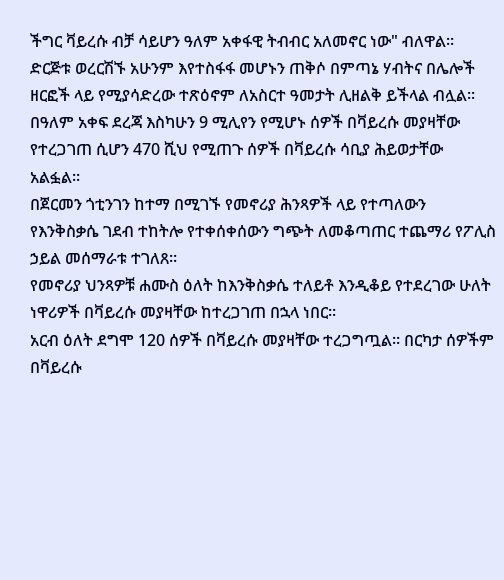ችግር ቫይረሱ ብቻ ሳይሆን ዓለም አቀፋዊ ትብብር አለመኖር ነው" ብለዋል።
ድርጅቱ ወረርሽኙ አሁንም እየተስፋፋ መሆኑን ጠቅሶ በምጣኔ ሃብትና በሌሎች ዘርፎች ላይ የሚያሳድረው ተጽዕኖም ለአስርተ ዓመታት ሊዘልቅ ይችላል ብሏል።
በዓለም አቀፍ ደረጃ እስካሁን 9 ሚሊየን የሚሆኑ ሰዎች በቫይረሱ መያዛቸው የተረጋገጠ ሲሆን 470 ሺህ የሚጠጉ ሰዎች በቫይረሱ ሳቢያ ሕይወታቸው አልፏል።
በጀርመን ጎቲንገን ከተማ በሚገኙ የመኖሪያ ሕንጻዎች ላይ የተጣለውን የእንቅስቃሴ ገደብ ተከትሎ የተቀሰቀሰውን ግጭት ለመቆጣጠር ተጨማሪ የፖሊስ ኃይል መሰማራቱ ተገለጸ።
የመኖሪያ ህንጻዎቹ ሐሙስ ዕለት ከእንቅስቃሴ ተለይቶ እንዲቆይ የተደረገው ሁለት ነዋሪዎች በቫይረሱ መያዛቸው ከተረጋገጠ በኋላ ነበር።
አርብ ዕለት ደግሞ 120 ሰዎች በቫይረሱ መያዛቸው ተረጋግጧል። በርካታ ሰዎችም በቫይረሱ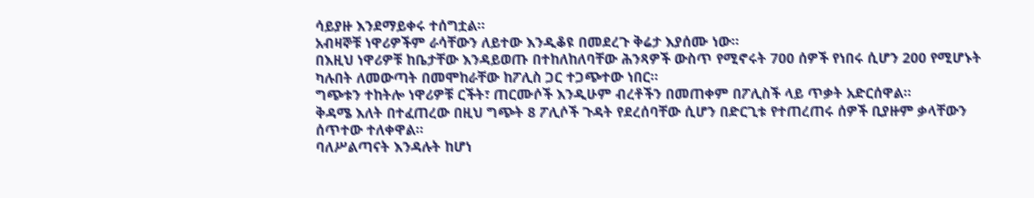ሳይያዙ እንደማይቀሩ ተሰግቷል።
አብዛኞቹ ነዋሪዎችም ራሳቸውን ለይተው እንዲቆዩ በመደረጉ ቅሬታ እያሰሙ ነው።
በእዚህ ነዋሪዎቹ ከቤታቸው እንዳይወጡ በተከለከለባቸው ሕንጻዎች ውስጥ የሚኖሩት 700 ሰዎች የነበሩ ሲሆን 200 የሚሆኑት ካሉበት ለመውጣት በመሞከራቸው ከፖሊስ ጋር ተጋጭተው ነበር።
ግጭቱን ተከትሎ ነዋሪዎቹ ርችት፣ ጠርሙሶች እንዲሁም ብረቶችን በመጠቀም በፖሊስች ላይ ጥቃት አድርሰዋል።
ቅዳሜ እለት በተፈጠረው በዚህ ግጭት 8 ፖሊሶች ጉዳት የደረሰባቸው ሲሆን በድርጊቱ የተጠረጠሩ ሰዎች ቢያዙም ቃላቸውን ሰጥተው ተለቀዋል።
ባለሥልጣናት እንዳሉት ከሆነ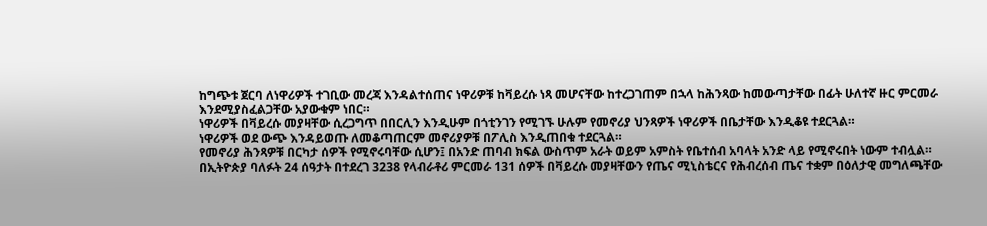ከግጭቱ ጀርባ ለነዋሪዎች ተገቢው መረጃ እንዳልተሰጠና ነዋሪዎቹ ከቫይረሱ ነጻ መሆናቸው ከተረጋገጠም በኋላ ከሕንጻው ከመውጣታቸው በፊት ሁለተኛ ዙር ምርመራ እንደሚያስፈልጋቸው አያውቁም ነበር።
ነዋሪዎች በቫይረሱ መያዛቸው ሲረጋግጥ በበርሊን እንዲሁም በጎቲንገን የሚገኙ ሁሉም የመኖሪያ ህንጻዎች ነዋሪዎች በቤታቸው እንዲቆዩ ተደርጓል።
ነዋሪዎች ወደ ውጭ እንዳይወጡ ለመቆጣጠርም መኖሪያዎቹ በፖሊስ እንዲጠበቁ ተደርጓል።
የመኖሪያ ሕንጻዎቹ በርካታ ሰዎች የሚኖሩባቸው ሲሆን፤ በአንድ ጠባብ ክፍል ውስጥም አራት ወይም አምስት የቤተሰብ አባላት አንድ ላይ የሚኖሩበት ነውም ተብሏል።
በኢትዮጵያ ባለፉት 24 ሰዓታት በተደረገ 3238 የላብራቶሪ ምርመራ 131 ሰዎች በቫይረሱ መያዛቸውን የጤና ሚኒስቴርና የሕብረሰብ ጤና ተቋም በዕለታዊ መግለጫቸው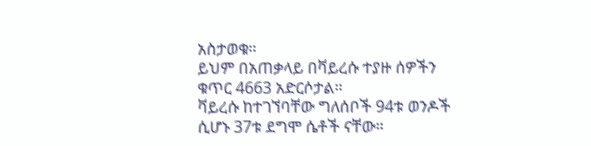አስታወቁ።
ይህም በአጠቃላይ በቫይረሱ ተያዙ ሰዎችን ቁጥር 4663 አድርሶታል።
ቫይረሱ ከተገኘባቸው ግለሰቦች 94ቱ ወንዶች ሲሆኑ 37ቱ ደግሞ ሴቶች ናቸው።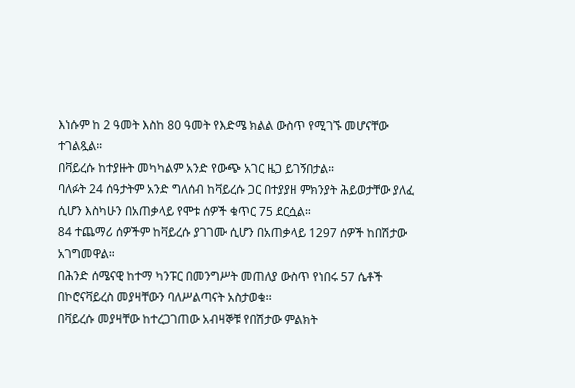እነሱም ከ 2 ዓመት እስከ 80 ዓመት የእድሜ ክልል ውስጥ የሚገኙ መሆናቸው ተገልጿል።
በቫይረሱ ከተያዙት መካካልም አንድ የውጭ አገር ዜጋ ይገኝበታል።
ባለፉት 24 ሰዓታትም አንድ ግለሰብ ከቫይረሱ ጋር በተያያዘ ምክንያት ሕይወታቸው ያለፈ ሲሆን እስካሁን በአጠቃላይ የሞቱ ሰዎች ቁጥር 75 ደርሷል።
84 ተጨማሪ ሰዎችም ከቫይረሱ ያገገሙ ሲሆን በአጠቃላይ 1297 ሰዎች ከበሽታው አገግመዋል።
በሕንድ ሰሜናዊ ከተማ ካንፑር በመንግሥት መጠለያ ውስጥ የነበሩ 57 ሴቶች በኮሮናቫይረስ መያዛቸውን ባለሥልጣናት አስታወቁ፡፡
በቫይረሱ መያዛቸው ከተረጋገጠው አብዛኞቹ የበሽታው ምልክት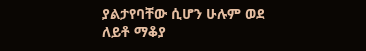ያልታየባቸው ሲሆን ሁሉም ወደ ለይቶ ማቆያ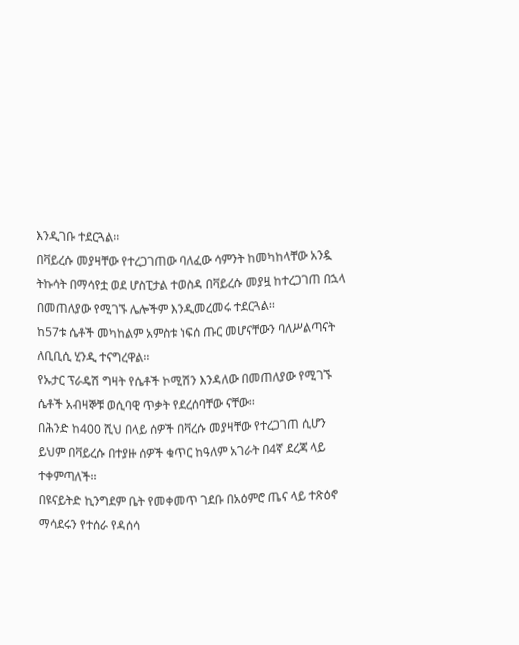እንዲገቡ ተደርጓል፡፡
በቫይረሱ መያዛቸው የተረጋገጠው ባለፈው ሳምንት ከመካከላቸው አንዷ ትኩሳት በማሳየቷ ወደ ሆስፒታል ተወስዳ በቫይረሱ መያዟ ከተረጋገጠ በኋላ በመጠለያው የሚገኙ ሌሎችም እንዲመረመሩ ተደርጓል፡፡
ከ57ቱ ሴቶች መካከልም አምስቱ ነፍሰ ጡር መሆናቸውን ባለሥልጣናት ለቢቢሲ ሂንዲ ተናግረዋል፡፡
የኡታር ፕራዴሽ ግዛት የሴቶች ኮሚሽን እንዳለው በመጠለያው የሚገኙ ሴቶች አብዛኞቹ ወሲባዊ ጥቃት የደረሰባቸው ናቸው፡፡
በሕንድ ከ400 ሺህ በላይ ሰዎች በቫረሱ መያዛቸው የተረጋገጠ ሲሆን ይህም በቫይረሱ በተያዙ ሰዎች ቁጥር ከዓለም አገራት በ4ኛ ደረጃ ላይ ተቀምጣለች፡፡
በዩናይትድ ኪንግደም ቤት የመቀመጥ ገደቡ በአዕምሮ ጤና ላይ ተጽዕኖ ማሳደሩን የተሰራ የዳሰሳ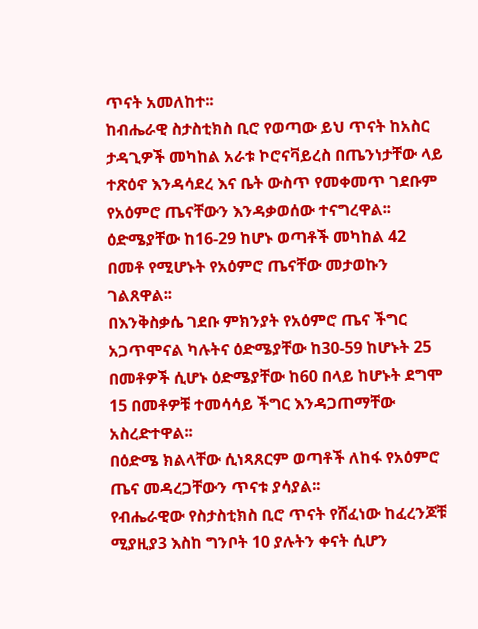ጥናት አመለከተ፡፡
ከብሔራዊ ስታስቲክስ ቢሮ የወጣው ይህ ጥናት ከአስር ታዳጊዎች መካከል አራቱ ኮሮናቫይረስ በጤንነታቸው ላይ ተጽዕኖ እንዳሳደረ እና ቤት ውስጥ የመቀመጥ ገደቡም የአዕምሮ ጤናቸውን እንዳቃወሰው ተናግረዋል፡፡
ዕድሜያቸው ከ16-29 ከሆኑ ወጣቶች መካከል 42 በመቶ የሚሆኑት የአዕምሮ ጤናቸው መታወኩን ገልጸዋል፡፡
በእንቅስቃሴ ገደቡ ምክንያት የአዕምሮ ጤና ችግር አጋጥሞናል ካሉትና ዕድሜያቸው ከ30-59 ከሆኑት 25 በመቶዎች ሲሆኑ ዕድሜያቸው ከ60 በላይ ከሆኑት ደግሞ 15 በመቶዎቹ ተመሳሳይ ችግር እንዳጋጠማቸው አስረድተዋል፡፡
በዕድሜ ክልላቸው ሲነጻጸርም ወጣቶች ለከፋ የአዕምሮ ጤና መዳረጋቸውን ጥናቱ ያሳያል፡፡
የብሔራዊው የስታስቲክስ ቢሮ ጥናት የሸፈነው ከፈረንጆቹ ሚያዚያ3 እስከ ግንቦት 10 ያሉትን ቀናት ሲሆን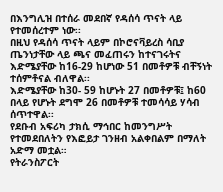በእንግሊዝ በተሰራ መደበኛ የዳሰሳ ጥናት ላይ የተመሰረተም ነው፡፡
በዚህ የዳሰሳ ጥናት ላይም በኮሮናቫይረስ ሳቢያ ጤንነታቸው ላይ ጫና መፈጠሩን ከተናገሩትና እድሜያቸው ከ16-29 ከሆነው 51 በመቶዎቹ ብቸኝነት ተሰምቶናል ብለዋል፡፡
እድሜያቸው ከ30- 59 ከሆኑት 27 በመቶዎቹ፤ ከ60 በላይ የሆኑት ደግሞ 26 በመቶዎቹ ተመሳሳይ ሃሳብ ሰጥተዋል፡፡
የደቡብ አፍሪካ ታክሲ ማኅበር ከመንግሥት የተመደበለትን የእፎይታ ገንዘብ አልቀበልም በማለት አድማ መቷል።
የትራንስፖርት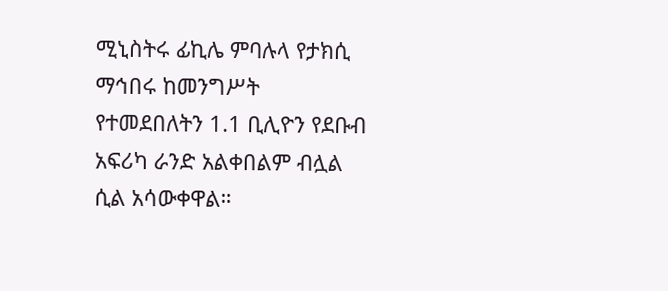ሚኒስትሩ ፊኪሌ ምባሉላ የታክሲ ማኅበሩ ከመንግሥት የተመደበለትን 1.1 ቢሊዮን የደቡብ አፍሪካ ራንድ አልቀበልም ብሏል ሲል አሳውቀዋል።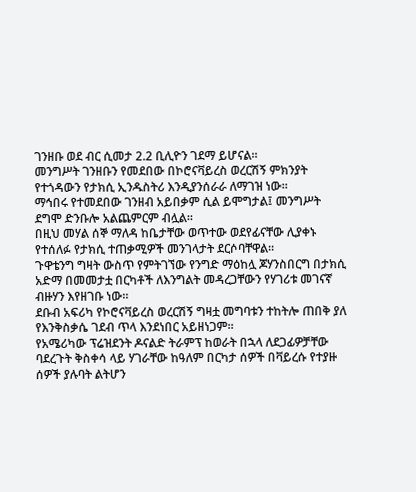ገንዘቡ ወደ ብር ሲመታ 2.2 ቢሊዮን ገደማ ይሆናል።
መንግሥት ገንዘቡን የመደበው በኮሮናቫይረስ ወረርሽኝ ምክንያት የተጎዳውን የታክሲ ኢንዱስትሪ እንዲያንሰራራ ለማገዝ ነው።
ማኅበሩ የተመደበው ገንዘብ አይበቃም ሲል ይሞግታል፤ መንግሥት ደግሞ ድንቡሎ አልጨምርም ብሏል።
በዚህ መሃል ሰኞ ማለዳ ከቤታቸው ወጥተው ወደየፊናቸው ሊያቀኑ የተሰለፉ የታክሲ ተጠቃሚዎች መንገላታት ደርሶባቸዋል።
ጉዋቴንግ ግዛት ውስጥ የምትገኘው የንግድ ማዕከሏ ጆሃንስበርግ በታክሲ አድማ በመመታቷ በርካቶች ለእንግልት መዳረጋቸውን የሃገሪቱ መገናኛ ብዙሃን እየዘገቡ ነው።
ደቡብ አፍሪካ የኮሮናቫይረስ ወረርሽኝ ግዛቷ መግባቱን ተከትሎ ጠበቅ ያለ የእንቅስቃሴ ገደብ ጥላ እንደነበር አይዘነጋም።
የአሜሪካው ፕሬዝደንት ዶናልድ ትራምፕ ከወራት በኋላ ለደጋፊዎቻቸው ባደረጉት ቅስቀሳ ላይ ሃገራቸው ከዓለም በርካታ ሰዎች በቫይረሱ የተያዙ ሰዎች ያሉባት ልትሆን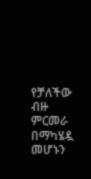የቻለችው ብዙ ምርመራ በማካሄዷ መሆኑን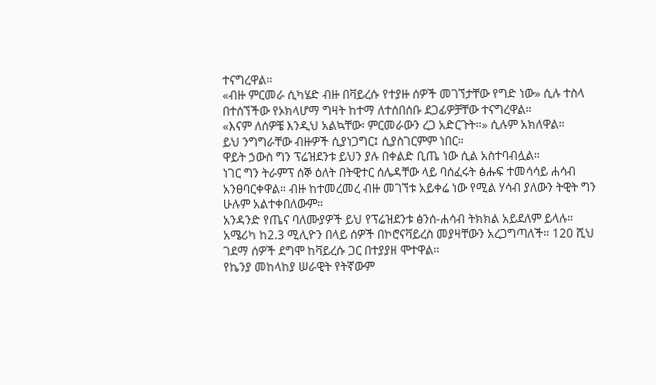ተናግረዋል።
«ብዙ ምርመራ ሲካሄድ ብዙ በቫይረሱ የተያዙ ሰዎች መገኘታቸው የግድ ነው» ሲሉ ተስላ በተሰኘችው የኦክላሆማ ግዛት ከተማ ለተሰበሰቡ ደጋፊዎቻቸው ተናግረዋል።
«እናም ለሰዎቼ እንዲህ አልኳቸው፡ ምርመራውን ረጋ አድርጉት።» ሲሉም አክለዋል።
ይህ ንግግራቸው ብዙዎች ሲያነጋግር፤ ሲያስገርምም ነበር።
ዋይት ኃውስ ግን ፕሬዝደንቱ ይህን ያሉ በቀልድ ቢጤ ነው ሲል አስተባብሏል።
ነገር ግን ትራምፕ ሰኞ ዕለት በትዊተር ሰሌዳቸው ላይ ባሰፈሩት ፅሑፍ ተመሳሳይ ሐሳብ አንፀባርቀዋል። ብዙ ከተመረመረ ብዙ መገኘቱ አይቀሬ ነው የሚል ሃሳብ ያለውን ትዊት ግን ሁሉም አልተቀበለውም።
አንዳንድ የጤና ባለሙያዎች ይህ የፕሬዝደንቱ ፅንሰ-ሐሳብ ትክክል አይደለም ይላሉ።
አሜሪካ ከ2.3 ሚሊዮን በላይ ሰዎች በኮሮናቫይረስ መያዛቸውን አረጋግጣለች። 120 ሺህ ገደማ ሰዎች ደግሞ ከቫይረሱ ጋር በተያያዘ ሞተዋል።
የኬንያ መከላከያ ሠራዊት የትኛውም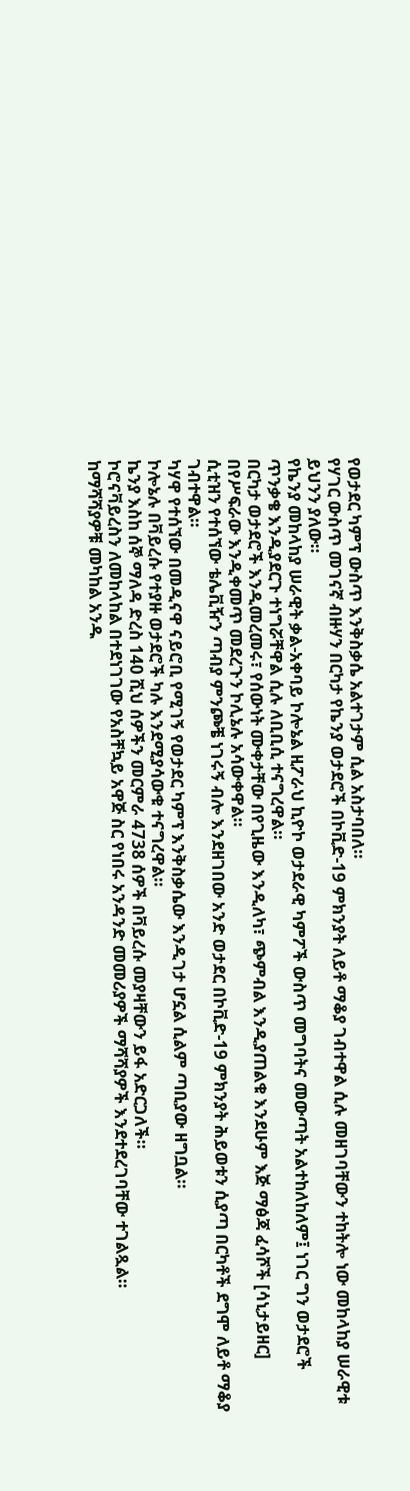የወታደር ካምፕ ውስጥ እንቅስቃሴ አልተገታም ሲል አስታባበለ።
የሃገር ውስጥ መገናኛ ብዙሃን በርካታ የኬንያ ወታደሮች በኮቪድ-19 ምክንያት ለይቶ ማቆያ ገብተዋል ሲሉ መዘገባቸውን ተከትሎ ነው መከላከያ ሠራዊቱ ይህንን ያለው።
የኬንያ መከላከያ ሠራዊት ቃል-አቀባይ ኮሎኔል ዚፖራህ ኪዮኮ ወታደራዊ ካምፖች ውስጥ መግባትና መውጣት አልተከለከለም፤ ነገር ግን ወታደሮች ጥንቃቄ እንዲያደርጉ ተነግሯቸዋል ሲሉ ለቢቢሲ ተናግረዋል።
በርካታ ወታደሮች እንዲመረመሩ፣ የሰውነት ሙቀታቸው በየጊዜው እንዲለካ፣ ጭምብል እንዲያጠልቁ እንደሁም እጅ ማፅጃ ፈሳሾች [ሳኒታይዘር] በየሥፍራው እንዲቀመጥ መደረጉን ኮሊኔሉ አሳውቀዋል።
ሲቲዝን የተሰኘው ቴሌቪዥን ጣብያ ምንጮቼ ነገሩኝ ብሎ እንደዘገበው አንድ ወታደር በኮቪድ-19 ምክንያት ሕይወቱን ሲያጣ በርካቶች ደግሞ ለይቶ ማቆያ ገብተዋል።
ካሃዋ የተሰኘው በመዲናዋ ናይሮቢ የሚገኝ የወታደር ካምፕ እንቅስቃሴው እንዲገታ ሆኗል ሲልም ጣቢያው ዘግቧል።
ኮሎኔሉ በቫይረሱ የተያዙ ወታደሮች ካሉ እንደሚያሳውቁ ተናግረዋል።
ኬንያ እስከ ሰኞ ማለዳ ድረስ 140 ሺህ ሰዎችን መርምራ 4738 ሰዎች በቫይረሱ መያዛቸውን ይፋ አድርጋለች።
ኮሮናቫይረስን ለመከላከል በተደነገገው የአስቸኳይ አዋጅ ስር የነበሩ አንዳንድ መመሪያዎች ማሻሻያዎች እንደተደረገባቸው ተገልጿል።
ከማሻሻያዎቹ መካከል አንዱ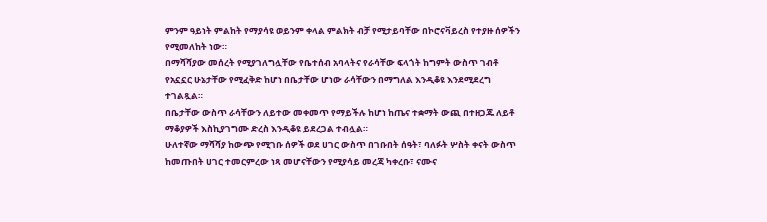ምንም ዓይነት ምልከት የማያሳዩ ወይንም ቀላል ምልክት ብቻ የሚታይባቸው በኮሮናቫይረስ የተያዙ ሰዎችን የሚመለከት ነው።
በማሻሻያው መሰረት የሚያገለግሏቸው የቤተሰብ አባላትና የራሳቸው ፍላጎት ከግምት ውስጥ ገብቶ የአኗኗር ሁኔታቸው የሚፈቅድ ከሆነ በቤታቸው ሆነው ራሳቸውን በማግለል እንዲቆዩ እንደሚደረግ ተገልጿል።
በቤታቸው ውስጥ ራሳቸውን ለይተው መቀመጥ የማይችሉ ከሆነ ከጤና ተቋማት ውጪ በተዘጋጁ ለይቶ ማቆያዎች እስኪያገግሙ ድረስ እንዲቆዩ ይደረጋል ተብሏል።
ሁለተኛው ማሻሻያ ከውጭ የሚገቡ ሰዎች ወደ ሀገር ውስጥ በገቡበት ሰዓት፣ ባለፉት ሦስት ቀናት ውስጥ ከመጡበት ሀገር ተመርምረው ነጻ መሆናቸውን የሚያሳይ መረጃ ካቀረቡ፣ ናሙና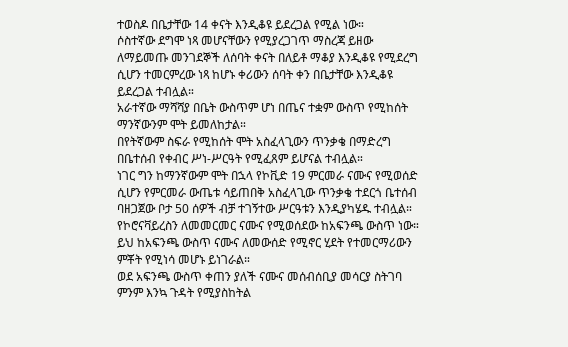ተወስዶ በቤታቸው 14 ቀናት እንዲቆዩ ይደረጋል የሚል ነው።
ሶስተኛው ደግሞ ነጻ መሆናቸውን የሚያረጋገጥ ማስረጃ ይዘው ለማይመጡ መንገደኞች ለሰባት ቀናት በለይቶ ማቆያ እንዲቆዩ የሚደረግ ሲሆን ተመርምረው ነጻ ከሆኑ ቀሪውን ሰባት ቀን በቤታቸው እንዲቆዩ ይደረጋል ተብሏል።
አራተኛው ማሻሻያ በቤት ውስጥም ሆነ በጤና ተቋም ውስጥ የሚከሰት ማንኛውንም ሞት ይመለከታል።
በየትኛውም ስፍራ የሚከሰት ሞት አስፈላጊውን ጥንቃቄ በማድረግ በቤተሰብ የቀብር ሥነ-ሥርዓት የሚፈጸም ይሆናል ተብሏል።
ነገር ግን ከማንኛውም ሞት በኋላ የኮቪድ 19 ምርመራ ናሙና የሚወሰድ ሲሆን የምርመራ ውጤቱ ሳይጠበቅ አስፈላጊው ጥንቃቄ ተደርጎ ቤተሰብ ባዘጋጀው ቦታ 50 ሰዎች ብቻ ተገኝተው ሥርዓቱን እንዲያካሄዱ ተብሏል።
የኮሮናቫይረስን ለመመርመር ናሙና የሚወሰደው ከአፍንጫ ውስጥ ነው። ይህ ከአፍንጫ ውስጥ ናሙና ለመውሰድ የሚኖር ሂደት የተመርማሪውን ምቾት የሚነሳ መሆኑ ይነገራል።
ወደ አፍንጫ ውስጥ ቀጠን ያለች ናሙና መሰብሰቢያ መሳርያ ስትገባ ምንም እንኳ ጉዳት የሚያስከትል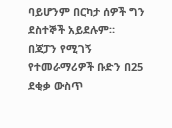ባይሆንም በርካታ ሰዎች ግን ደስተኞች አይደሉም።
በጃፓን የሚገኝ የተመራማሪዎች ቡድን በ25 ደቂቃ ውስጥ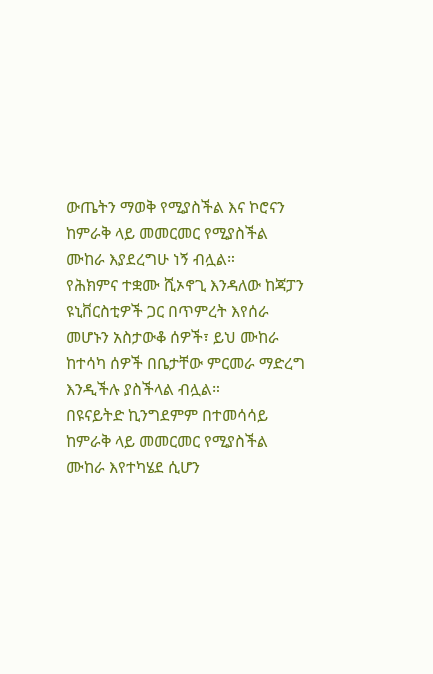ውጤትን ማወቅ የሚያስችል እና ኮሮናን ከምራቅ ላይ መመርመር የሚያስችል ሙከራ እያደረግሁ ነኝ ብሏል።
የሕክምና ተቋሙ ሺኦኖጊ እንዳለው ከጃፓን ዩኒቨርስቲዎች ጋር በጥምረት እየሰራ መሆኑን አስታውቆ ሰዎች፣ ይህ ሙከራ ከተሳካ ሰዎች በቤታቸው ምርመራ ማድረግ እንዲችሉ ያስችላል ብሏል።
በዩናይትድ ኪንግደምም በተመሳሳይ ከምራቅ ላይ መመርመር የሚያስችል ሙከራ እየተካሄደ ሲሆን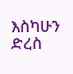እስካሁን ድረስ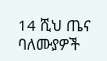14 ሺህ ጤና ባለሙያዎች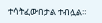ተሳትፈውበታል ተብሏል።